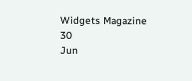Widgets Magazine
30
Jun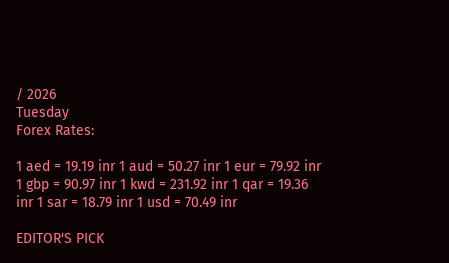/ 2026
Tuesday
Forex Rates:

1 aed = 19.19 inr 1 aud = 50.27 inr 1 eur = 79.92 inr 1 gbp = 90.97 inr 1 kwd = 231.92 inr 1 qar = 19.36 inr 1 sar = 18.79 inr 1 usd = 70.49 inr

EDITOR'S PICK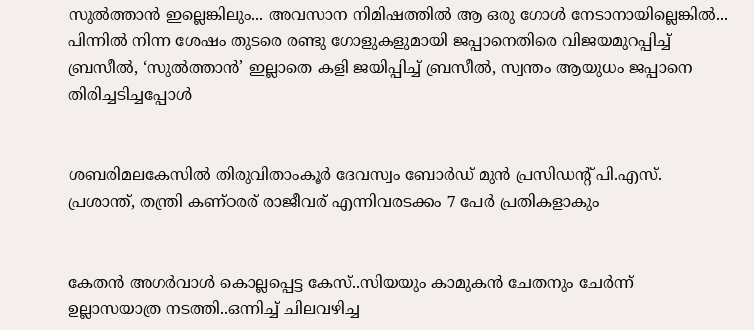സുൽത്താൻ ഇല്ലെങ്കിലും... അവസാന നിമിഷത്തിൽ ആ ഒരു ഗോൾ നേടാനായില്ലെങ്കിൽ... പിന്നിൽ നിന്ന ശേഷം തുടരെ രണ്ടു ഗോളുകളുമായി ജപ്പാനെതിരെ വിജയമുറപ്പിച്ച് ബ്രസീൽ, ‘സുൽത്താൻ’ ഇല്ലാതെ കളി ജയിപ്പിച്ച് ബ്രസീൽ, സ്വന്തം ആയുധം ജപ്പാനെ തിരിച്ചടിച്ചപ്പോൾ


ശബരിമലകേസിൽ തിരുവിതാംകൂർ ദേവസ്വം ബോർഡ് മുൻ പ്രസിഡന്റ് പി.എസ്. പ്രശാന്ത്, തന്ത്രി കണ്ഠരര് രാജീവര് എന്നിവരടക്കം 7 പേർ പ്രതികളാകും


കേതന്‍ അഗര്‍വാള്‍ കൊല്ലപ്പെട്ട കേസ്..സിയയും കാമുകന്‍ ചേതനും ചേർന്ന് ഉല്ലാസയാത്ര നടത്തി..ഒന്നിച്ച് ചിലവഴിച്ച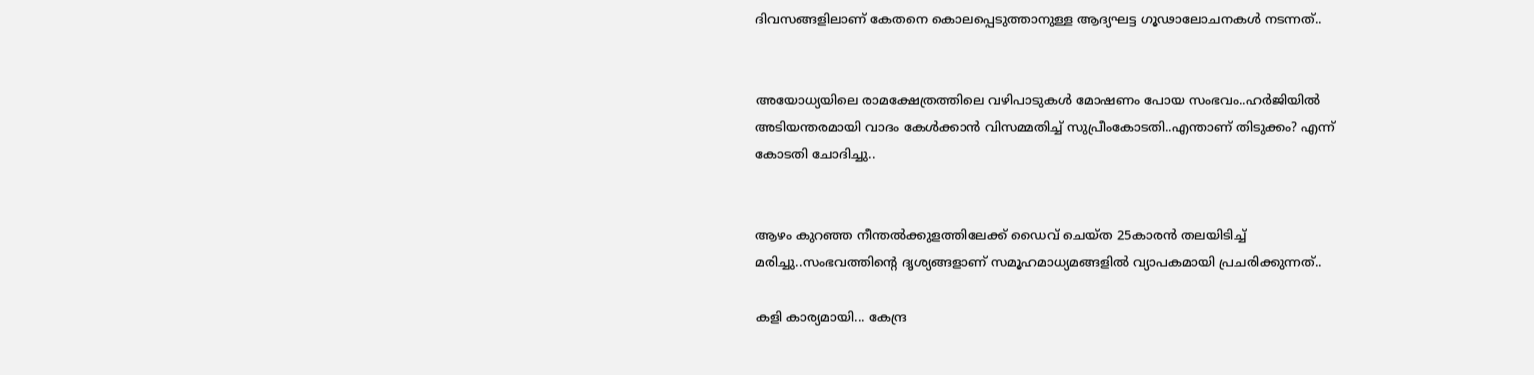ദിവസങ്ങളിലാണ് കേതനെ കൊലപ്പെടുത്താനുള്ള ആദ്യഘട്ട ഗൂഢാലോചനകള്‍ നടന്നത്..


അയോധ്യയിലെ രാമക്ഷേത്രത്തിലെ വഴിപാടുകൾ മോഷണം പോയ സംഭവം..ഹർജിയിൽ അടിയന്തരമായി വാദം കേൾക്കാൻ വിസമ്മതിച്ച് സുപ്രീംകോടതി..എന്താണ് തിടുക്കം? എന്ന് കോടതി ചോദിച്ചു..


ആഴം കുറഞ്ഞ നീന്തല്‍ക്കുളത്തിലേക്ക് ഡൈവ് ചെയ്ത 25കാരന്‍ തലയിടിച്ച് മരിച്ചു..സംഭവത്തിന്റെ ദൃശ്യങ്ങളാണ് സമൂഹമാധ്യമങ്ങളില്‍ വ്യാപകമായി പ്രചരിക്കുന്നത്..

കളി കാര്യമായി... കേന്ദ്ര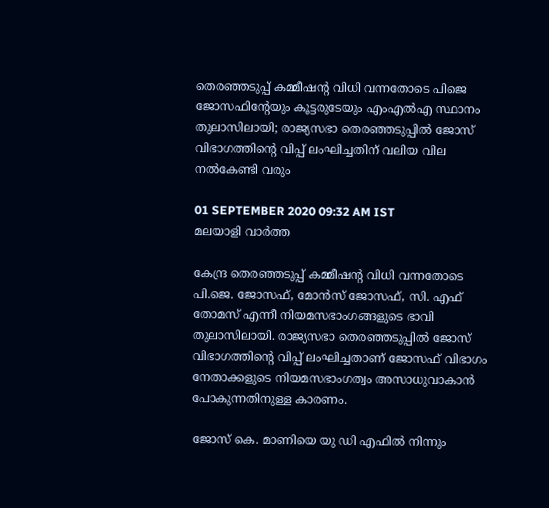തെരഞ്ഞടുപ്പ് കമ്മീഷന്റ വിധി വന്നതോടെ പിജെ ജോസഫിന്റേയും കൂട്ടരുടേയും എംഎല്‍എ സ്ഥാനം തുലാസിലായി; രാജ്യസഭാ തെരഞ്ഞടുപ്പില്‍ ജോസ് വിഭാഗത്തിന്റെ വിപ്പ് ലംഘിച്ചതിന് വലിയ വില നല്‍കേണ്ടി വരും

01 SEPTEMBER 2020 09:32 AM IST
മലയാളി വാര്‍ത്ത

കേന്ദ്ര തെരഞ്ഞടുപ്പ് കമ്മീഷന്റ വിധി വന്നതോടെ പി.ജെ. ജോസഫ്, മോന്‍സ് ജോസഫ്, സി. എഫ് തോമസ് എന്നീ നിയമസഭാംഗങ്ങളുടെ ഭാവി തുലാസിലായി. രാജ്യസഭാ തെരഞ്ഞടുപ്പില്‍ ജോസ് വിഭാഗത്തിന്റെ വിപ്പ് ലംഘിച്ചതാണ് ജോസഫ് വിഭാഗം നേതാക്കളുടെ നിയമസഭാംഗത്വം അസാധുവാകാന്‍ പോകുന്നതിനുള്ള കാരണം.

ജോസ് കെ. മാണിയെ യു ഡി എഫില്‍ നിന്നും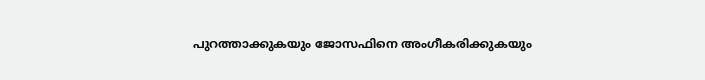പുറത്താക്കുകയും ജോസഫിനെ അംഗീകരിക്കുകയും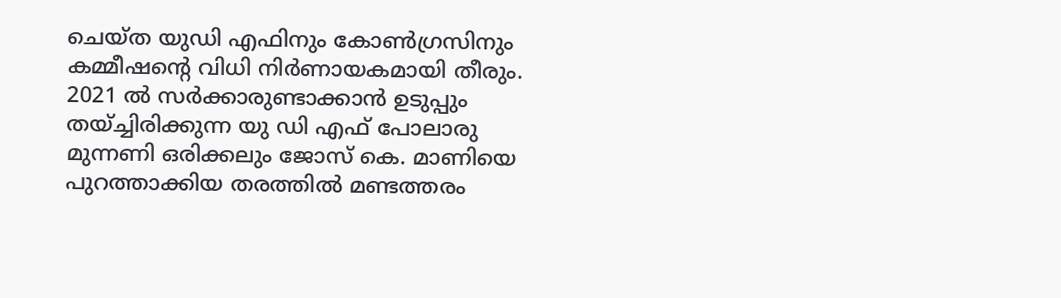ചെയ്ത യുഡി എഫിനും കോണ്‍ഗ്രസിനും കമ്മീഷന്റെ വിധി നിര്‍ണായകമായി തീരും. 2021 ല്‍ സര്‍ക്കാരുണ്ടാക്കാന്‍ ഉടുപ്പും തയ്ച്ചിരിക്കുന്ന യു ഡി എഫ് പോലാരു മുന്നണി ഒരിക്കലും ജോസ് കെ. മാണിയെ പുറത്താക്കിയ തരത്തില്‍ മണ്ടത്തരം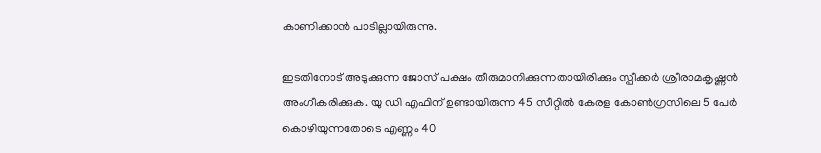കാണിക്കാന്‍ പാടില്ലായിരുന്നു.

ഇടതിനോട് അടുക്കുന്ന ജോസ് പക്ഷം തീരുമാനിക്കുന്നതായിരിക്കും സ്പീക്കര്‍ ശ്രീരാമകൃഷ്ണന്‍ അംഗീകരിക്കുക. യു ഡി എഫിന് ഉണ്ടായിരുന്ന 45 സീറ്റില്‍ കേരള കോണ്‍ഗ്രസിലെ 5 പേര്‍ കൊഴിയുന്നതോടെ എണ്ണം 40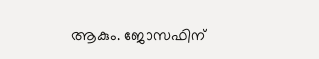ആകും. ജോസഫിന്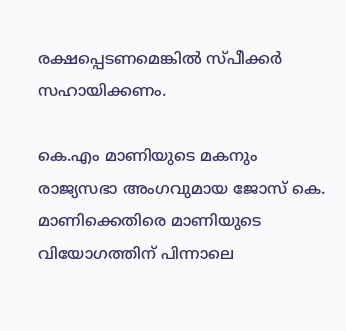രക്ഷപ്പെടണമെങ്കില്‍ സ്പീക്കര്‍ സഹായിക്കണം.

കെ.എം മാണിയുടെ മകനും രാജ്യസഭാ അംഗവുമായ ജോസ് കെ. മാണിക്കെതിരെ മാണിയുടെ വിയോഗത്തിന് പിന്നാലെ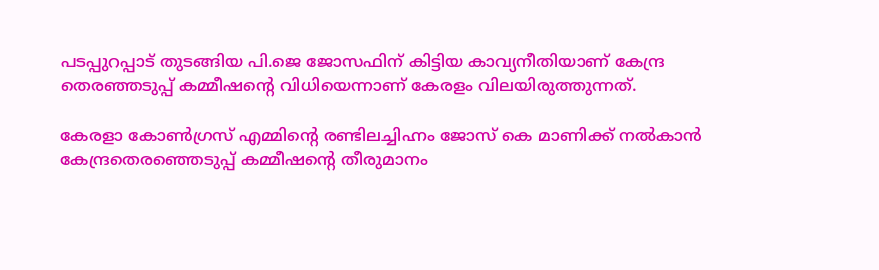പടപ്പുറപ്പാട് തുടങ്ങിയ പി.ജെ ജോസഫിന് കിട്ടിയ കാവ്യനീതിയാണ് കേന്ദ്ര തെരഞ്ഞടുപ്പ് കമ്മീഷന്റെ വിധിയെന്നാണ് കേരളം വിലയിരുത്തുന്നത്.

കേരളാ കോണ്‍ഗ്രസ് എമ്മിന്റെ രണ്ടിലച്ചിഹ്നം ജോസ് കെ മാണിക്ക് നല്‍കാന്‍ കേന്ദ്രതെരഞ്ഞെടുപ്പ് കമ്മീഷന്റെ തീരുമാനം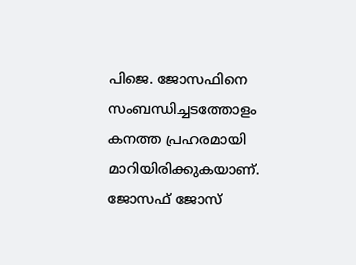പിജെ. ജോസഫിനെ സംബന്ധിച്ചടത്തോളം കനത്ത പ്രഹരമായി മാറിയിരിക്കുകയാണ്. ജോസഫ് ജോസ്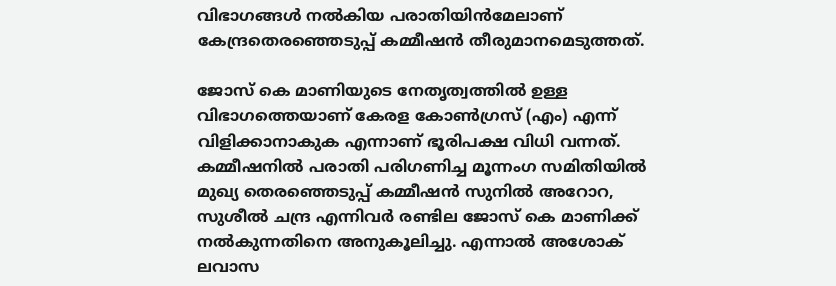വിഭാഗങ്ങള്‍ നല്‍കിയ പരാതിയിന്‍മേലാണ് കേന്ദ്രതെരഞ്ഞെടുപ്പ് കമ്മീഷന്‍ തീരുമാനമെടുത്തത്.

ജോസ് കെ മാണിയുടെ നേതൃത്വത്തില്‍ ഉള്ള വിഭാഗത്തെയാണ് കേരള കോണ്‍ഗ്രസ് (എം) എന്ന് വിളിക്കാനാകുക എന്നാണ് ഭൂരിപക്ഷ വിധി വന്നത്. കമ്മീഷനില്‍ പരാതി പരിഗണിച്ച മൂന്നംഗ സമിതിയില്‍ മുഖ്യ തെരഞ്ഞെടുപ്പ് കമ്മീഷന്‍ സുനില്‍ അറോറ, സുശീല്‍ ചന്ദ്ര എന്നിവര്‍ രണ്ടില ജോസ് കെ മാണിക്ക് നല്‍കുന്നതിനെ അനുകൂലിച്ചു. എന്നാല്‍ അശോക് ലവാസ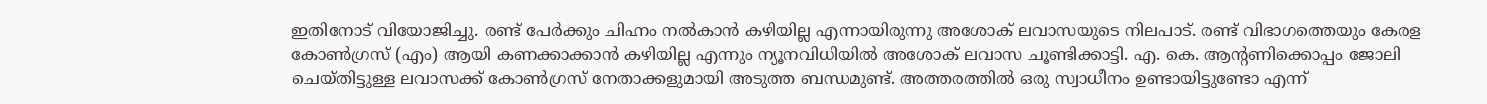ഇതിനോട് വിയോജിച്ചു. രണ്ട് പേര്‍ക്കും ചിഹ്നം നല്‍കാന്‍ കഴിയില്ല എന്നായിരുന്നു അശോക് ലവാസയുടെ നിലപാട്. രണ്ട് വിഭാഗത്തെയും കേരള കോണ്‍ഗ്രസ് (എം) ആയി കണക്കാക്കാന്‍ കഴിയില്ല എന്നും ന്യൂനവിധിയില്‍ അശോക് ലവാസ ചൂണ്ടിക്കാട്ടി. എ. കെ. ആന്റണിക്കൊപ്പം ജോലി ചെയ്തിട്ടുള്ള ലവാസക്ക് കോണ്‍ഗ്രസ് നേതാക്കളുമായി അടുത്ത ബന്ധമുണ്ട്. അത്തരത്തില്‍ ഒരു സ്വാധീനം ഉണ്ടായിട്ടുണ്ടോ എന്ന്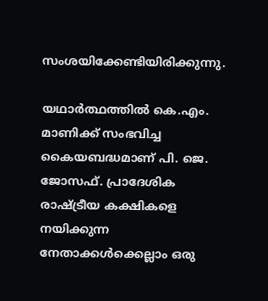സംശയിക്കേണ്ടിയിരിക്കുന്നു.

യഥാര്‍ത്ഥത്തില്‍ കെ.എം. മാണിക്ക് സംഭവിച്ച കൈയബദ്ധമാണ് പി. ജെ. ജോസഫ്. പ്രാദേശിക രാഷ്ട്രീയ കക്ഷികളെ നയിക്കുന്ന നേതാക്കള്‍ക്കെല്ലാം ഒരു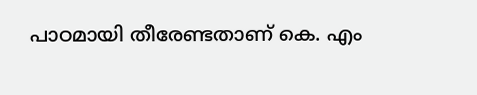പാഠമായി തീരേണ്ടതാണ് കെ. എം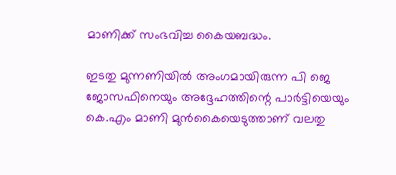മാണിക്ക് സംഭവിച്ച കൈയബദ്ധം.

ഇടതു മുന്നണിയില്‍ അംഗമായിരുന്ന പി ജെ ജോസഫിനെയും അദ്ദേഹത്തിന്റെ പാര്‍ട്ടിയെയും കെ.എം മാണി മുന്‍കൈയെടുത്താണ് വലതു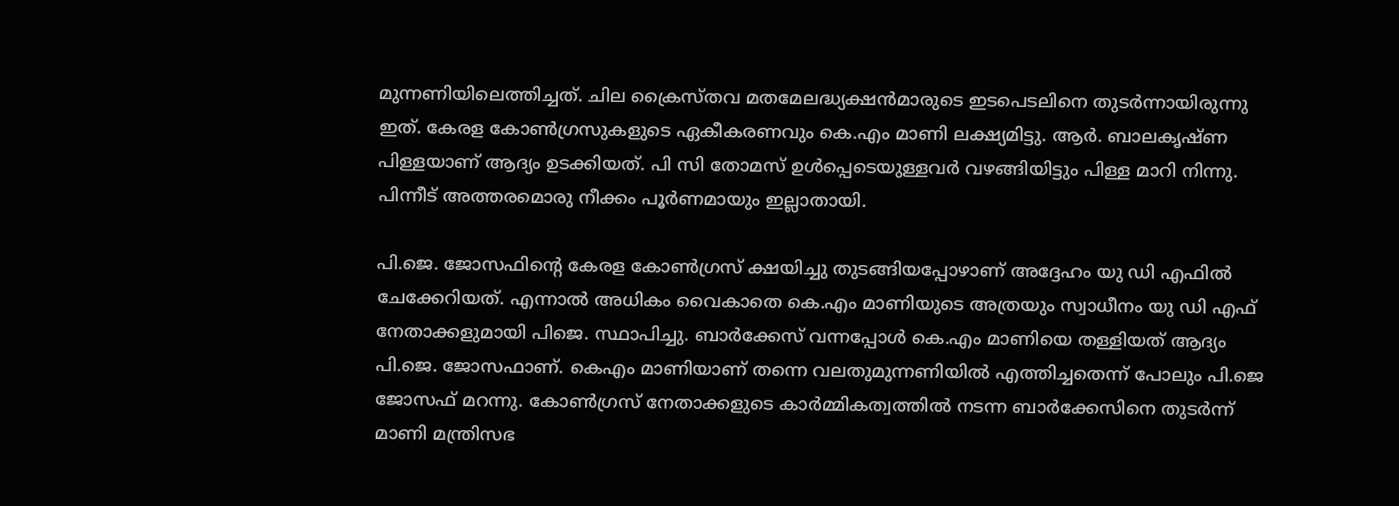മുന്നണിയിലെത്തിച്ചത്. ചില ക്രൈസ്തവ മതമേലദ്ധ്യക്ഷന്‍മാരുടെ ഇടപെടലിനെ തുടര്‍ന്നായിരുന്നു ഇത്. കേരള കോണ്‍ഗ്രസുകളുടെ ഏകീകരണവും കെ.എം മാണി ലക്ഷ്യമിട്ടു. ആര്‍. ബാലകൃഷ്ണ പിള്ളയാണ് ആദ്യം ഉടക്കിയത്. പി സി തോമസ് ഉള്‍പ്പെടെയുള്ളവര്‍ വഴങ്ങിയിട്ടും പിള്ള മാറി നിന്നു. പിന്നീട് അത്തരമൊരു നീക്കം പൂര്‍ണമായും ഇല്ലാതായി.

പി.ജെ. ജോസഫിന്റെ കേരള കോണ്‍ഗ്രസ് ക്ഷയിച്ചു തുടങ്ങിയപ്പോഴാണ് അദ്ദേഹം യു ഡി എഫില്‍ ചേക്കേറിയത്. എന്നാല്‍ അധികം വൈകാതെ കെ.എം മാണിയുടെ അത്രയും സ്വാധീനം യു ഡി എഫ് നേതാക്കളുമായി പിജെ. സ്ഥാപിച്ചു. ബാര്‍ക്കേസ് വന്നപ്പോള്‍ കെ.എം മാണിയെ തള്ളിയത് ആദ്യം പി.ജെ. ജോസഫാണ്. കെഎം മാണിയാണ് തന്നെ വലതുമുന്നണിയില്‍ എത്തിച്ചതെന്ന് പോലും പി.ജെ ജോസഫ് മറന്നു. കോണ്‍ഗ്രസ് നേതാക്കളുടെ കാര്‍മ്മികത്വത്തില്‍ നടന്ന ബാര്‍ക്കേസിനെ തുടര്‍ന്ന് മാണി മന്ത്രിസഭ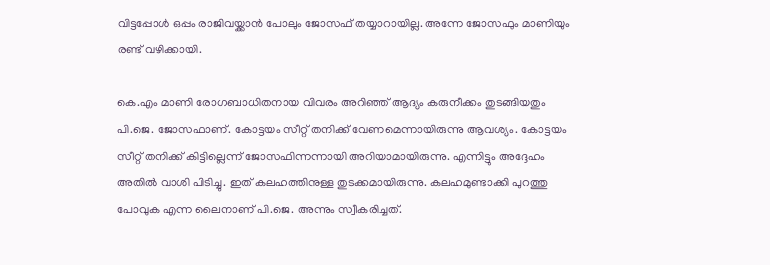വിട്ടപ്പോള്‍ ഒപ്പം രാജിവയ്ക്കാന്‍ പോലും ജോസഫ് തയ്യാറായില്ല. അന്നേ ജോസഫും മാണിയും രണ്ട് വഴിക്കായി.

കെ.എം മാണി രോഗബാധിതനായ വിവരം അറിഞ്ഞ് ആദ്യം കരുനീക്കം തുടങ്ങിയതും പി.ജെ. ജോസഫാണ്. കോട്ടയം സീറ്റ് തനിക്ക് വേണമെന്നായിരുന്നു ആവശ്യം. കോട്ടയം സീറ്റ് തനിക്ക് കിട്ടില്ലെന്ന് ജോസഫിന്നന്നായി അറിയാമായിരുന്നു. എന്നിട്ടും അദ്ദേഹം അതില്‍ വാശി പിടിച്ചു. ഇത് കലഹത്തിനുള്ള തുടക്കമായിരുന്നു. കലഹമുണ്ടാക്കി പുറത്തു പോവുക എന്ന ലൈനാണ് പി.ജെ. അന്നും സ്വീകരിച്ചത്.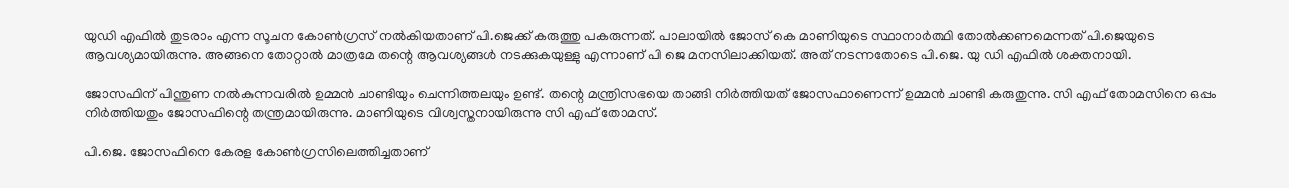യുഡി എഫില്‍ തുടരാം എന്ന സൂചന കോണ്‍ഗ്രസ് നല്‍കിയതാണ് പി.ജെക്ക് കരുത്തു പകരുന്നത്. പാലായില്‍ ജോസ് കെ മാണിയുടെ സ്ഥാനാര്‍ത്ഥി തോല്‍ക്കണമെന്നത് പി.ജെയുടെ ആവശ്യമായിരുന്നു. അങ്ങനെ തോറ്റാല്‍ മാത്രമേ തന്റെ ആവശ്യങ്ങള്‍ നടക്കുകയുള്ളു എന്നാണ് പി ജെ മനസിലാക്കിയത്. അത് നടന്നതോടെ പി.ജെ. യു ഡി എഫില്‍ ശക്തനായി.

ജോസഫിന് പിന്തുണ നല്‍കുന്നവരില്‍ ഉമ്മന്‍ ചാണ്ടിയും ചെന്നിത്തലയും ഉണ്ട്. തന്റെ മന്ത്രിസഭയെ താങ്ങി നിര്‍ത്തിയത് ജോസഫാണെന്ന് ഉമ്മന്‍ ചാണ്ടി കരുതുന്നു. സി എഫ് തോമസിനെ ഒപ്പം നിര്‍ത്തിയതും ജോസഫിന്റെ തന്ത്രമായിരുന്നു. മാണിയുടെ വിശ്വസ്തനായിരുന്നു സി എഫ് തോമസ്.

പി.ജെ. ജോസഫിനെ കേരള കോണ്‍ഗ്രസിലെത്തിച്ചതാണ്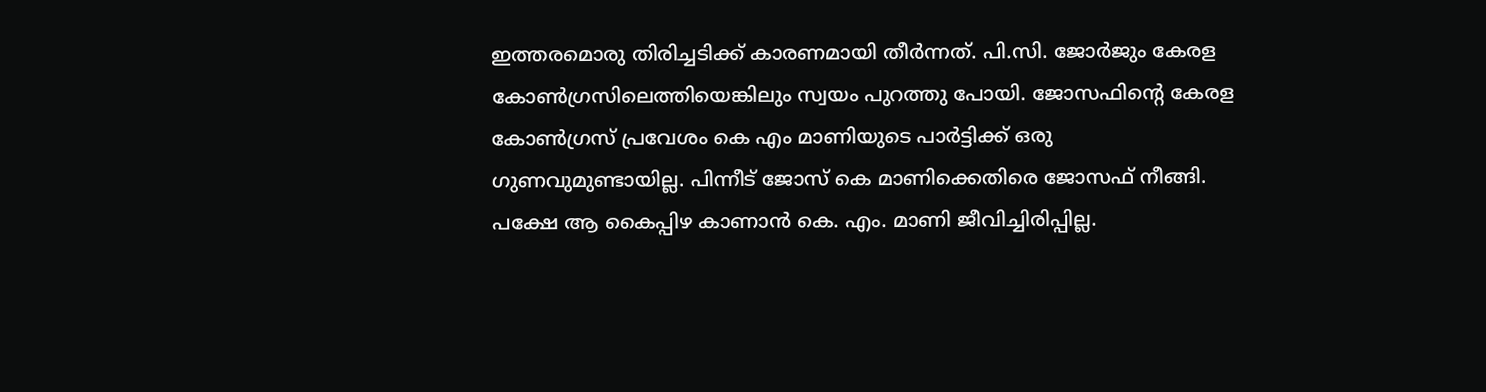ഇത്തരമൊരു തിരിച്ചടിക്ക് കാരണമായി തീര്‍ന്നത്. പി.സി. ജോര്‍ജും കേരള കോണ്‍ഗ്രസിലെത്തിയെങ്കിലും സ്വയം പുറത്തു പോയി. ജോസഫിന്റെ കേരള കോണ്‍ഗ്രസ് പ്രവേശം കെ എം മാണിയുടെ പാര്‍ട്ടിക്ക് ഒരു ഗുണവുമുണ്ടായില്ല. പിന്നീട് ജോസ് കെ മാണിക്കെതിരെ ജോസഫ് നീങ്ങി. പക്ഷേ ആ കൈപ്പിഴ കാണാന്‍ കെ. എം. മാണി ജീവിച്ചിരിപ്പില്ല.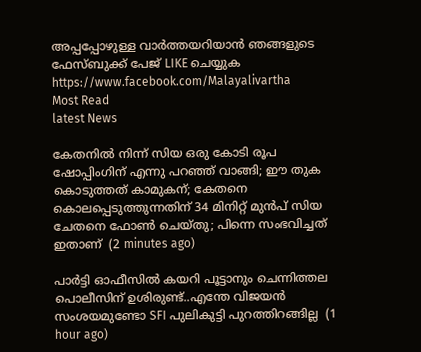അപ്പപ്പോഴുള്ള വാര്‍ത്തയറിയാന്‍ ഞങ്ങളുടെ ഫേസ്‌ബുക്ക്‌ പേജ് LIKE ചെയ്യുക
https://www.facebook.com/Malayalivartha
Most Read
latest News

കേതനിൽ നിന്ന് സിയ ഒരു കോടി രൂപ ഷോപ്പിംഗിന് എന്നു പറഞ്ഞ് വാങ്ങി; ഈ തുക കൊടുത്തത് കാമുകന്; കേതനെ കൊലപ്പെടുത്തുന്നതിന് 34 മിനിറ്റ് മുൻപ് സിയ ചേതനെ ഫോൺ ചെയ്തു; പിന്നെ സംഭവിച്ചത് ഇതാണ്  (2 minutes ago)

പാർട്ടി ഓഫീസിൽ കയറി പൂട്ടാനും ചെന്നിത്തല പൊലീസിന് ഉശിരുണ്ട്..എന്തേ വിജയൻ സംശയമുണ്ടോ SFI പുലികുട്ടി പുറത്തിറങ്ങില്ല  (1 hour ago)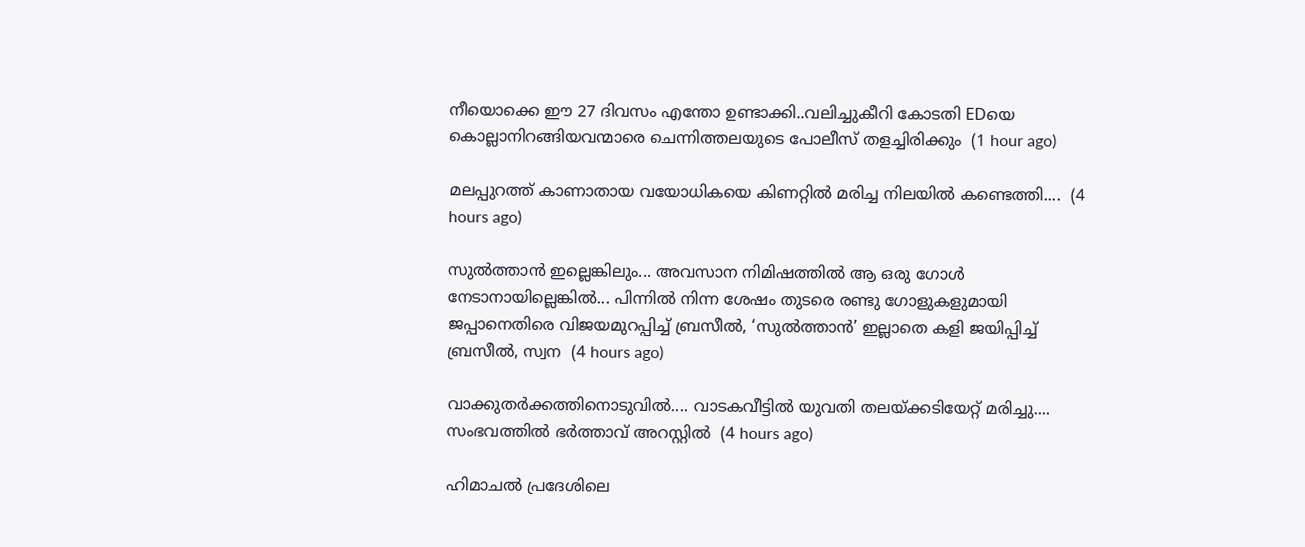നീയൊക്കെ ഈ 27 ദിവസം എന്തോ ഉണ്ടാക്കി..വലിച്ചുകീറി കോടതി EDയെ കൊല്ലാനിറങ്ങിയവന്മാരെ ചെന്നിത്തലയുടെ പോലീസ് തളച്ചിരിക്കും  (1 hour ago)

മലപ്പുറത്ത് കാണാതായ വയോധികയെ കിണറ്റിൽ മരിച്ച നിലയിൽ കണ്ടെത്തി....  (4 hours ago)

സുൽത്താൻ ഇല്ലെങ്കിലും... അവസാന നിമിഷത്തിൽ ആ ഒരു ഗോൾ നേടാനായില്ലെങ്കിൽ... പിന്നിൽ നിന്ന ശേഷം തുടരെ രണ്ടു ഗോളുകളുമായി ജപ്പാനെതിരെ വിജയമുറപ്പിച്ച് ബ്രസീൽ, ‘സുൽത്താൻ’ ഇല്ലാതെ കളി ജയിപ്പിച്ച് ബ്രസീൽ, സ്വന  (4 hours ago)

വാക്കുതർക്കത്തിനൊടുവിൽ.... വാടകവീട്ടിൽ യുവതി തലയ്ക്കടിയേറ്റ് മരിച്ചു.... സംഭവത്തിൽ ഭർത്താവ് അറസ്റ്റിൽ  (4 hours ago)

ഹിമാചൽ പ്രദേശിലെ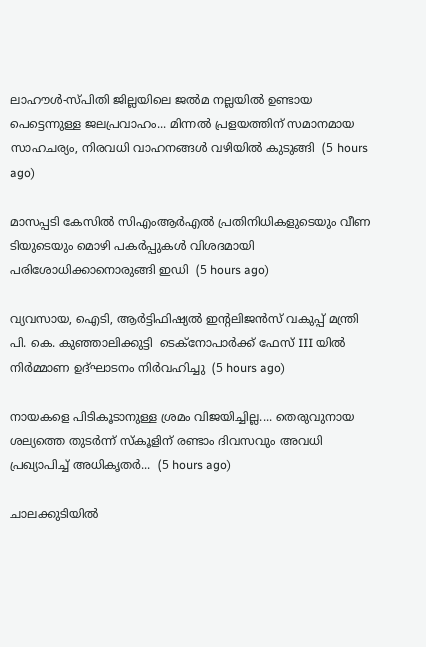ലാഹൗൾ-സ്പിതി ജില്ലയിലെ ജൽമ നല്ലയിൽ ഉണ്ടായ പെട്ടെന്നുള്ള ജലപ്രവാഹം... മിന്നൽ പ്രളയത്തിന് സമാനമായ സാഹചര്യം, നിരവധി വാഹനങ്ങൾ വഴിയിൽ കുടുങ്ങി  (5 hours ago)

മാസപ്പടി കേസിൽ സിഎംആർഎൽ പ്രതിനിധികളുടെയും വീണ ടിയുടെയും മൊഴി പകർപ്പുകൾ വിശദമായി പരിശോധിക്കാനൊരുങ്ങി ഇഡി  (5 hours ago)

വ്യവസായ, ഐടി, ആർട്ടിഫിഷ്യൽ ഇന്റലിജൻസ് വകുപ്പ് മന്ത്രി പി. കെ. കുഞ്ഞാലിക്കുട്ടി  ടെക്‌നോപാർക്ക് ഫേസ് III യിൽ നിർമ്മാണ ഉദ്ഘാടനം നിർവഹിച്ചു  (5 hours ago)

നായകളെ പിടികൂടാനുള്ള ശ്രമം വിജയിച്ചില്ല.... തെരുവുനായ ശല്യത്തെ തുടർന്ന് സ്‌കൂളിന് രണ്ടാം ദിവസവും അവധി പ്രഖ്യാപിച്ച് അധികൃതർ...  (5 hours ago)

ചാലക്കുടിയിൽ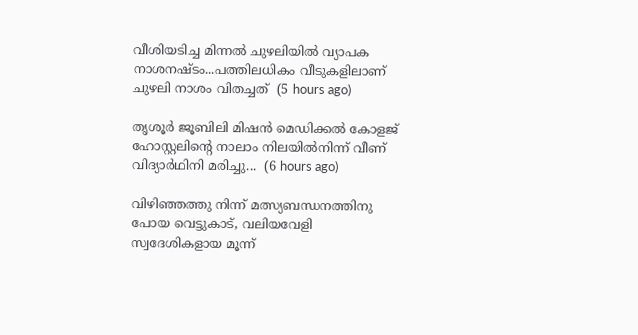വീശിയടിച്ച മിന്നൽ ചുഴലിയിൽ വ്യാപക നാശനഷ്ടം...പത്തിലധികം വീടുകളിലാണ് ചുഴലി നാശം വിതച്ചത്  (5 hours ago)

തൃശൂർ ജൂബിലി മിഷൻ മെഡിക്കൽ കോളജ് ഹോസ്റ്റലിന്റെ നാലാം നിലയിൽനിന്ന് വീണ് വിദ്യാർഥിനി മരിച്ചു...  (6 hours ago)

വിഴിഞ്ഞത്തു നിന്ന് മത്സ്യബന്ധനത്തിനു പോയ വെട്ടുകാട്, വലിയവേളി സ്വദേശികളായ മൂന്ന്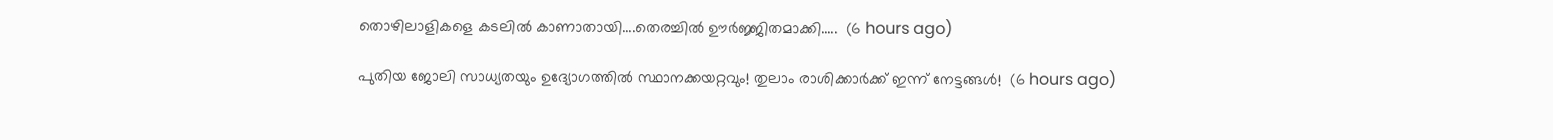തൊഴിലാളികളെ കടലിൽ കാണാതായി....തെരച്ചിൽ ഊർജ്ജിതമാക്കി.....  (6 hours ago)

പുതിയ ജോലി സാധ്യതയും ഉദ്യോഗത്തിൽ സ്ഥാനക്കയറ്റവും! തുലാം രാശിക്കാർക്ക് ഇന്ന് നേട്ടങ്ങൾ!  (6 hours ago)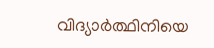വിദ്യാർത്ഥിനിയെ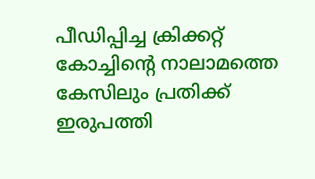പീഡിപ്പിച്ച ക്രിക്കറ്റ് കോച്ചിന്റെ നാലാമത്തെ കേസിലും പ്രതിക്ക് ഇരുപത്തി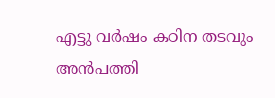എട്ടു വർഷം കഠിന തടവും അൻപത്തി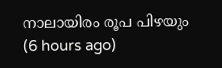നാലായിരം രൂപ പിഴയും  (6 hours ago)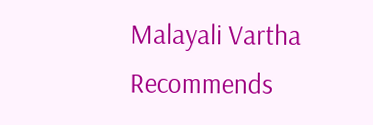Malayali Vartha Recommends